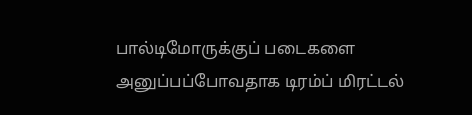பால்டிமோருக்குப் படைகளை அனுப்பப்போவதாக டிரம்ப் மிரட்டல்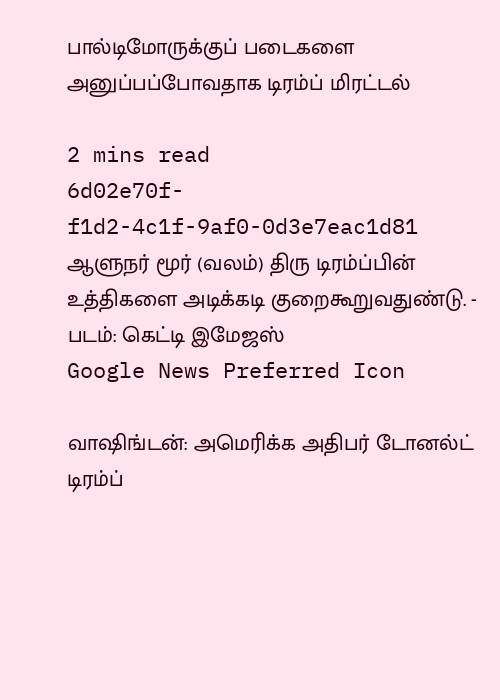பால்டிமோருக்குப் படைகளை அனுப்பப்போவதாக டிரம்ப் மிரட்டல்

2 mins read
6d02e70f-f1d2-4c1f-9af0-0d3e7eac1d81
ஆளுநர் மூர் (வலம்) திரு டிரம்ப்பின் உத்திகளை அடிக்கடி குறைகூறுவதுண்டு. - படம்: கெட்டி இமேஜஸ்
Google News Preferred Icon

வா‌ஷிங்டன்: அமெரிக்க அதிபர் டோனல்ட் டிரம்ப்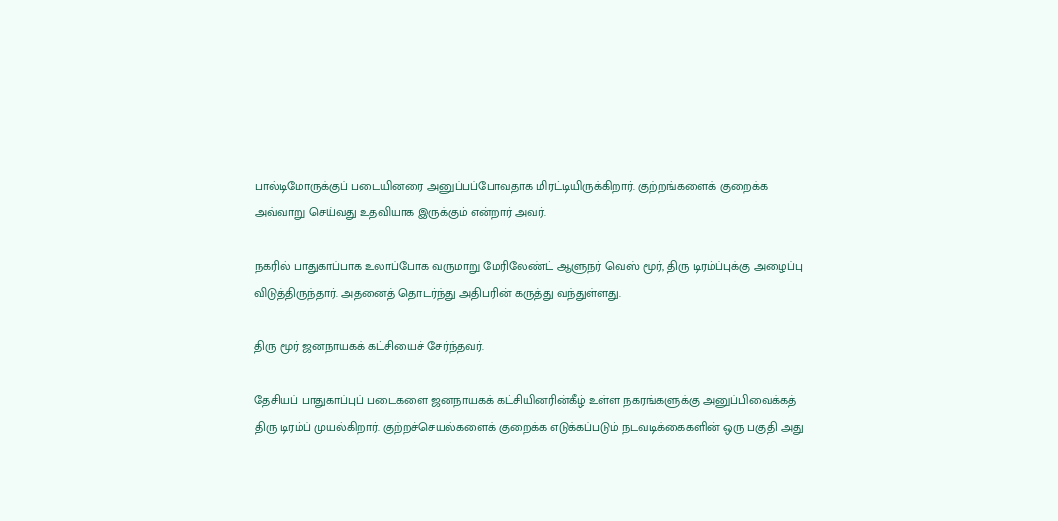பால்டிமோருக்குப் படையினரை அனுப்பப்போவதாக மிரட்டியிருக்கிறார். குற்றங்களைக் குறைக்க அவ்வாறு செய்வது உதவியாக இருக்கும் என்றார் அவர்.

நகரில் பாதுகாப்பாக உலாப்போக வருமாறு மேரிலேண்ட் ஆளுநர் வெஸ் மூர், திரு டிரம்ப்புக்கு அழைப்பு விடுத்திருந்தார். அதனைத் தொடர்ந்து அதிபரின் கருத்து வந்துள்ளது.

திரு மூர் ஜனநாயகக் கட்சியைச் சேர்ந்தவர்.

தேசியப் பாதுகாப்புப் படைகளை ஜனநாயகக் கட்சியினரின்கீழ் உள்ள நகரங்களுக்கு அனுப்பிவைக்கத் திரு டிரம்ப் முயல்கிறார். குற்றச்செயல்களைக் குறைக்க எடுக்கப்படும் நடவடிக்கைகளின் ஒரு பகுதி அது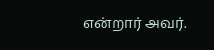என்றார் அவர்.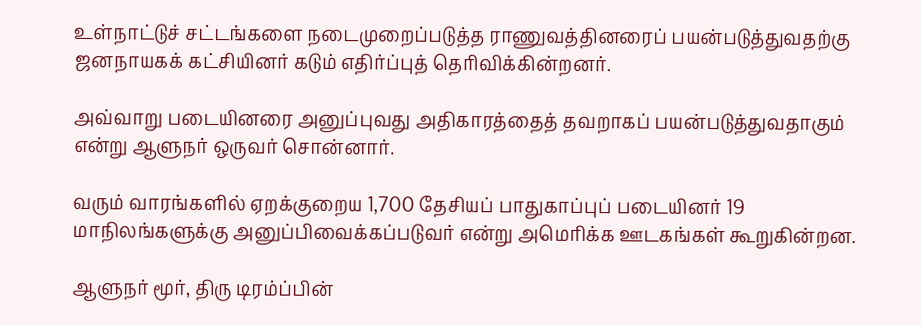உள்நாட்டுச் சட்டங்களை நடைமுறைப்படுத்த ராணுவத்தினரைப் பயன்படுத்துவதற்கு ஜனநாயகக் கட்சியினர் கடும் எதிர்ப்புத் தெரிவிக்கின்றனர்.

அவ்வாறு படையினரை அனுப்புவது அதிகாரத்தைத் தவறாகப் பயன்படுத்துவதாகும் என்று ஆளுநர் ஒருவர் சொன்னார்.

வரும் வாரங்களில் ஏறக்குறைய 1,700 தேசியப் பாதுகாப்புப் படையினர் 19 மாநிலங்களுக்கு அனுப்பிவைக்கப்படுவர் என்று அமெரிக்க ஊடகங்கள் கூறுகின்றன.

ஆளுநர் மூர், திரு டிரம்ப்பின்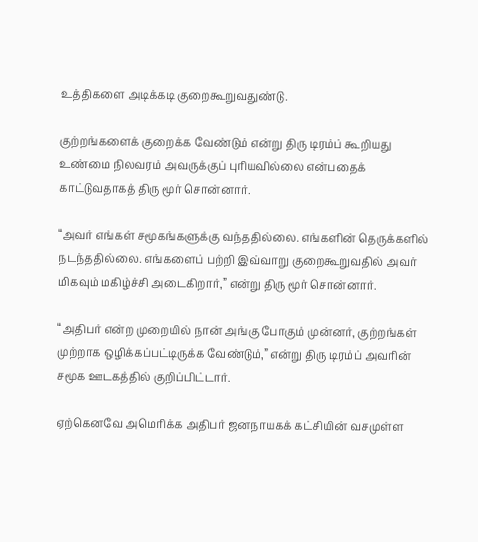உத்திகளை அடிக்கடி குறைகூறுவதுண்டு.

குற்றங்களைக் குறைக்க வேண்டும் என்று திரு டிரம்ப் கூறியது உண்மை நிலவரம் அவருக்குப் புரியவில்லை என்பதைக் காட்டுவதாகத் திரு மூர் சொன்னார்.

“அவர் எங்கள் சமூகங்களுக்கு வந்ததில்லை. எங்களின் தெருக்களில் நடந்ததில்லை. எங்களைப் பற்றி இவ்வாறு குறைகூறுவதில் அவர் மிகவும் மகிழ்ச்சி அடைகிறார்,” என்று திரு மூர் சொன்னார்.

“அதிபர் என்ற முறையில் நான் அங்கு போகும் முன்னர், குற்றங்கள் முற்றாக ஒழிக்கப்பட்டிருக்க வேண்டும்,” என்று திரு டிரம்ப் அவரின் சமூக ஊடகத்தில் குறிப்பிட்டார்.

ஏற்கெனவே அமெரிக்க அதிபர் ஜனநாயகக் கட்சியின் வசமுள்ள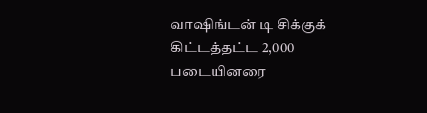வா‌ஷிங்டன் டி சிக்குக் கிட்டத்தட்ட 2,000 படையினரை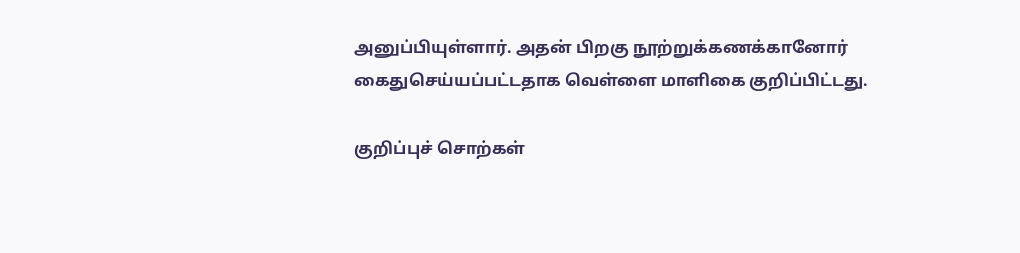அனுப்பியுள்ளார். அதன் பிறகு நூற்றுக்கணக்கானோர் கைதுசெய்யப்பட்டதாக வெள்ளை மாளிகை குறிப்பிட்டது.

குறிப்புச் சொற்கள்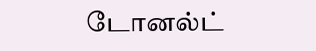டோனல்ட்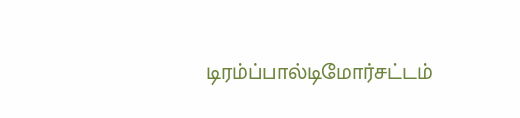டிரம்ப்பால்டிமோர்சட்டம்